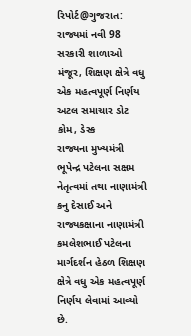રિપોર્ટ@ગુજરાત: રાજ્યમાં નવી 98 સરકારી શાળાઓ મંજૂર, શિક્ષણ ક્ષેત્રે વધુ એક મહત્વપૂર્ણ નિર્ણય
અટલ સમાચાર ડોટ કોમ, ડેસ્ક
રાજ્યના મુખ્યમંત્રી ભૂપેન્દ્ર પટેલના સક્ષમ નેતૃત્વમાં તથા નાણામંત્રી કનુ દેસાઈ અને રાજ્યકક્ષાના નાણામંત્રી કમલેશભાઈ પટેલના માર્ગદર્શન હેઠળ શિક્ષણ ક્ષેત્રે વધુ એક મહત્વપૂર્ણ નિર્ણય લેવામાં આવ્યો છે.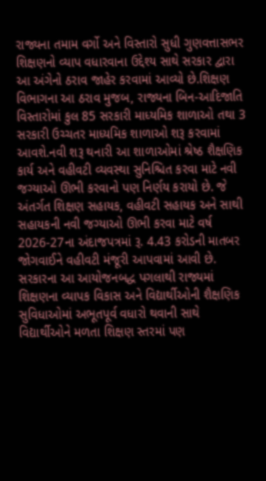રાજ્યના તમામ વર્ગો અને વિસ્તારો સુધી ગુણવત્તાસભર શિક્ષણનો વ્યાપ વધારવાના ઉદ્દેશ્ય સાથે સરકાર દ્વારા આ અંગેનો ઠરાવ જાહેર કરવામાં આવ્યો છે.શિક્ષણ વિભાગના આ ઠરાવ મુજબ, રાજ્યના બિન-આદિજાતિ વિસ્તારોમાં કુલ 85 સરકારી માધ્યમિક શાળાઓ તથા 3 સરકારી ઉચ્ચતર માધ્યમિક શાળાઓ શરૂ કરવામાં આવશે.નવી શરૂ થનારી આ શાળાઓમાં શ્રેષ્ઠ શૈક્ષણિક કાર્ય અને વહીવટી વ્યવસ્થા સુનિશ્ચિત કરવા માટે નવી જગ્યાઓ ઊભી કરવાનો પણ નિર્ણય કરાયો છે. જે અંતર્ગત શિક્ષણ સહાયક, વહીવટી સહાયક અને સાથી સહાયકની નવી જગ્યાઓ ઊભી કરવા માટે વર્ષ 2026-27ના અંદાજપત્રમાં રૂ. 4.43 કરોડની માતબર જોગવાઈને વહીવટી મંજૂરી આપવામાં આવી છે.
સરકારના આ આયોજનબદ્ધ પગલાથી રાજ્યમાં શિક્ષણના વ્યાપક વિકાસ અને વિદ્યાર્થીઓની શૈક્ષણિક સુવિધાઓમાં અભૂતપૂર્વ વધારો થવાની સાથે વિદ્યાર્થીઓને મળતા શિક્ષણ સ્તરમાં પણ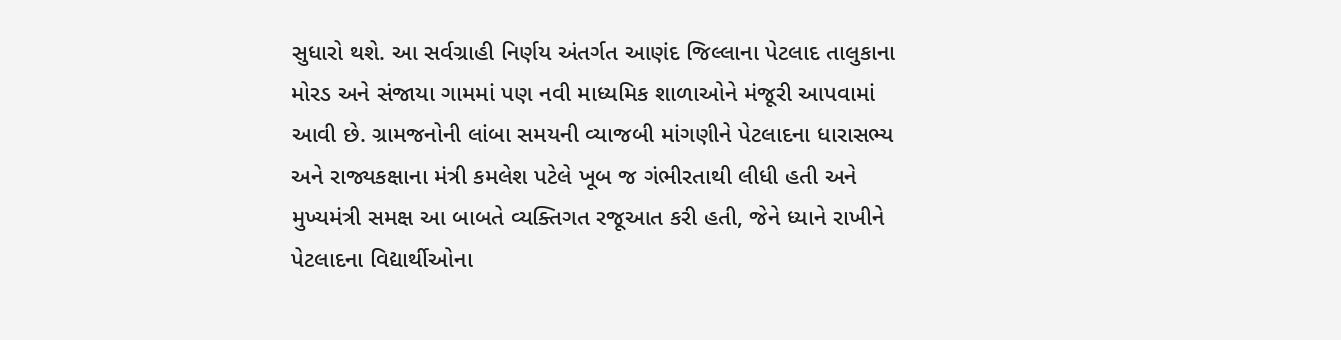સુધારો થશે. આ સર્વગ્રાહી નિર્ણય અંતર્ગત આણંદ જિલ્લાના પેટલાદ તાલુકાના મોરડ અને સંજાયા ગામમાં પણ નવી માધ્યમિક શાળાઓને મંજૂરી આપવામાં આવી છે. ગ્રામજનોની લાંબા સમયની વ્યાજબી માંગણીને પેટલાદના ધારાસભ્ય અને રાજ્યકક્ષાના મંત્રી કમલેશ પટેલે ખૂબ જ ગંભીરતાથી લીધી હતી અને મુખ્યમંત્રી સમક્ષ આ બાબતે વ્યક્તિગત રજૂઆત કરી હતી, જેને ધ્યાને રાખીને પેટલાદના વિદ્યાર્થીઓના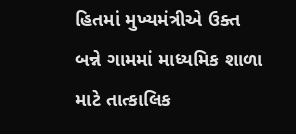હિતમાં મુખ્યમંત્રીએ ઉક્ત બન્ને ગામમાં માધ્યમિક શાળા માટે તાત્કાલિક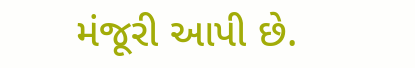મંજૂરી આપી છે.